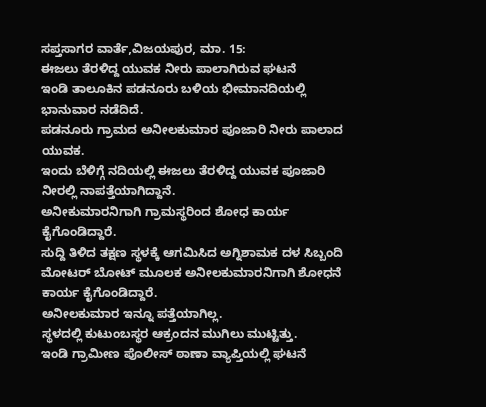ಸಪ್ತಸಾಗರ ವಾರ್ತೆ,ವಿಜಯಪುರ, ಮಾ. 15:
ಈಜಲು ತೆರಳಿದ್ದ ಯುವಕ ನೀರು ಪಾಲಾಗಿರುವ ಘಟನೆ
ಇಂಡಿ ತಾಲೂಕಿನ ಪಡನೂರು ಬಳಿಯ ಭೀಮಾನದಿಯಲ್ಲಿ ಭಾನುವಾರ ನಡೆದಿದೆ.
ಪಡನೂರು ಗ್ರಾಮದ ಅನೀಲಕುಮಾರ ಪೂಜಾರಿ ನೀರು ಪಾಲಾದ ಯುವಕ.
ಇಂದು ಬೆಳಿಗ್ಗೆ ನದಿಯಲ್ಲಿ ಈಜಲು ತೆರಳಿದ್ದ ಯುವಕ ಪೂಜಾರಿ ನೀರಲ್ಲಿ ನಾಪತ್ತೆಯಾಗಿದ್ದಾನೆ.
ಅನೀಕುಮಾರನಿಗಾಗಿ ಗ್ರಾಮಸ್ಥರಿಂದ ಶೋಧ ಕಾರ್ಯ ಕೈಗೊಂಡಿದ್ದಾರೆ.
ಸುದ್ದಿ ತಿಳಿದ ತಕ್ಷಣ ಸ್ಥಳಕ್ಕೆ ಆಗಮಿಸಿದ ಅಗ್ನಿಶಾಮಕ ದಳ ಸಿಬ್ಬಂದಿ
ಮೋಟರ್ ಬೋಟ್ ಮೂಲಕ ಅನೀಲಕುಮಾರನಿಗಾಗಿ ಶೋಧನೆ ಕಾರ್ಯ ಕೈಗೊಂಡಿದ್ದಾರೆ.
ಅನೀಲಕುಮಾರ ಇನ್ನೂ ಪತ್ತೆಯಾಗಿಲ್ಲ.
ಸ್ಥಳದಲ್ಲಿ ಕುಟುಂಬಸ್ಥರ ಆಕ್ರಂದನ ಮುಗಿಲು ಮುಟ್ಟಿತ್ತು.
ಇಂಡಿ ಗ್ರಾಮೀಣ ಪೊಲೀಸ್ ಠಾಣಾ ವ್ಯಾಪ್ತಿಯಲ್ಲಿ ಘಟನೆ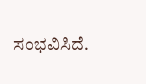ಸಂಭವಿಸಿದೆ.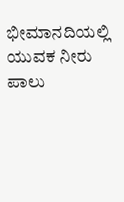ಭೀಮಾನದಿಯಲ್ಲಿ ಯುವಕ ನೀರು ಪಾಲು